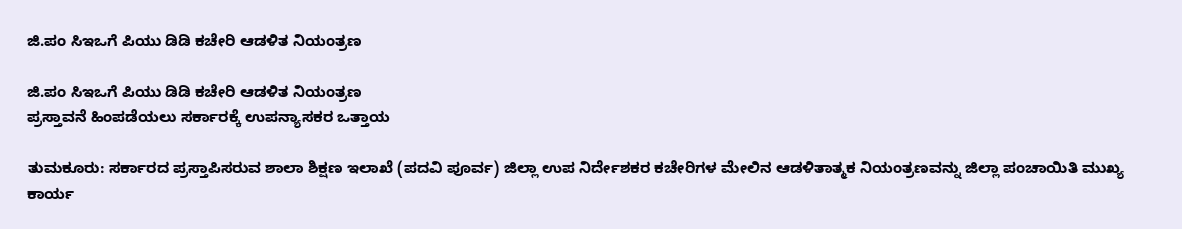ಜಿ.ಪಂ ಸಿಇಒಗೆ ಪಿಯು ಡಿಡಿ ಕಚೇರಿ ಆಡಳಿತ ನಿಯಂತ್ರಣ

ಜಿ.ಪಂ ಸಿಇಒಗೆ ಪಿಯು ಡಿಡಿ ಕಚೇರಿ ಆಡಳಿತ ನಿಯಂತ್ರಣ
ಪ್ರಸ್ತಾವನೆ ಹಿಂಪಡೆಯಲು ಸರ್ಕಾರಕ್ಕೆ ಉಪನ್ಯಾಸಕರ ಒತ್ತಾಯ

ತುಮಕೂರು: ಸರ್ಕಾರದ ಪ್ರಸ್ತಾಪಿಸರುವ ಶಾಲಾ ಶಿಕ್ಷಣ ಇಲಾಖೆ (ಪದವಿ ಪೂರ್ವ) ಜಿಲ್ಲಾ ಉಪ ನಿರ್ದೇಶಕರ ಕಚೇರಿಗಳ ಮೇಲಿನ ಆಡಳಿತಾತ್ಮಕ ನಿಯಂತ್ರಣವನ್ನು ಜಿಲ್ಲಾ ಪಂಚಾಯಿತಿ ಮುಖ್ಯ ಕಾರ್ಯ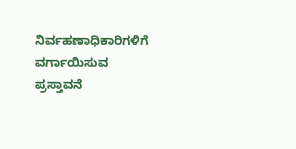ನಿರ್ವಹಣಾಧಿಕಾರಿಗಳಿಗೆ ವರ್ಗಾಯಿಸುವ ಪ್ರಸ್ತಾವನೆ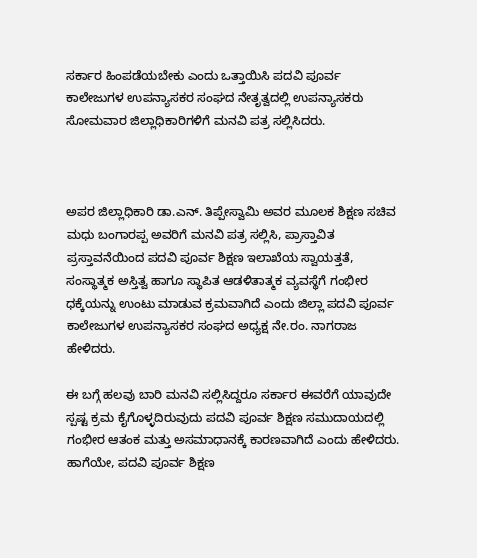ಸರ್ಕಾರ ಹಿಂಪಡೆಯಬೇಕು ಎಂದು ಒತ್ತಾಯಿಸಿ ಪದವಿ ಪೂರ್ವ ಕಾಲೇಜುಗಳ ಉಪನ್ಯಾಸಕರ ಸಂಘದ ನೇತೃತ್ವದಲ್ಲಿ ಉಪನ್ಯಾಸಕರು ಸೋಮವಾರ ಜಿಲ್ಲಾಧಿಕಾರಿಗಳಿಗೆ ಮನವಿ ಪತ್ರ ಸಲ್ಲಿಸಿದರು.



ಅಪರ ಜಿಲ್ಲಾಧಿಕಾರಿ ಡಾ.ಎನ್. ತಿಪ್ಪೇಸ್ವಾಮಿ ಅವರ ಮೂಲಕ ಶಿಕ್ಷಣ ಸಚಿವ ಮಧು ಬಂಗಾರಪ್ಪ ಅವರಿಗೆ ಮನವಿ ಪತ್ರ ಸಲ್ಲಿಸಿ, ಪ್ರಾಸ್ತಾವಿತ ಪ್ರಸ್ತಾವನೆಯಿಂದ ಪದವಿ ಪೂರ್ವ ಶಿಕ್ಷಣ ಇಲಾಖೆಯ ಸ್ವಾಯತ್ತತೆ, ಸಂಸ್ಥಾತ್ಮಕ ಅಸ್ತಿತ್ವ ಹಾಗೂ ಸ್ಥಾಪಿತ ಆಡಳಿತಾತ್ಮಕ ವ್ಯವಸ್ಥೆಗೆ ಗಂಭೀರ ಧಕ್ಕೆಯನ್ನು ಉಂಟು ಮಾಡುವ ಕ್ರಮವಾಗಿದೆ ಎಂದು ಜಿಲ್ಲಾ ಪದವಿ ಪೂರ್ವ ಕಾಲೇಜುಗಳ ಉಪನ್ಯಾಸಕರ ಸಂಘದ ಅಧ್ಯಕ್ಷ ನೇ.ರಂ. ನಾಗರಾಜ ಹೇಳಿದರು.

ಈ ಬಗ್ಗೆ ಹಲವು ಬಾರಿ ಮನವಿ ಸಲ್ಲಿಸಿದ್ದರೂ ಸರ್ಕಾರ ಈವರೆಗೆ ಯಾವುದೇ ಸ್ಪಷ್ಟ ಕ್ರಮ ಕೈಗೊಳ್ಳದಿರುವುದು ಪದವಿ ಪೂರ್ವ ಶಿಕ್ಷಣ ಸಮುದಾಯದಲ್ಲಿ ಗಂಭೀರ ಆತಂಕ ಮತ್ತು ಅಸಮಾಧಾನಕ್ಕೆ ಕಾರಣವಾಗಿದೆ ಎಂದು ಹೇಳಿದರು.
ಹಾಗೆಯೇ, ಪದವಿ ಪೂರ್ವ ಶಿಕ್ಷಣ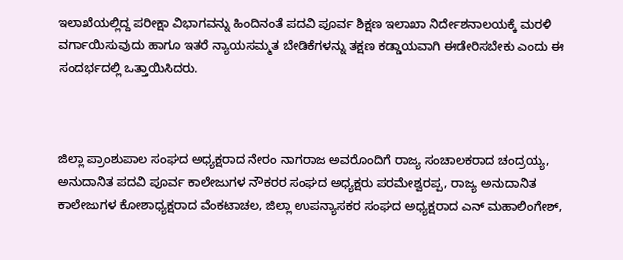ಇಲಾಖೆಯಲ್ಲಿದ್ದ ಪರೀಕ್ಷಾ ವಿಭಾಗವನ್ನು ಹಿಂದಿನಂತೆ ಪದವಿ ಪೂರ್ವ ಶಿಕ್ಷಣ ಇಲಾಖಾ ನಿರ್ದೇಶನಾಲಯಕ್ಕೆ ಮರಳಿ ವರ್ಗಾಯಿಸುವುದು ಹಾಗೂ ಇತರೆ ನ್ಯಾಯಸಮ್ಮತ ಬೇಡಿಕೆಗಳನ್ನು ತಕ್ಷಣ ಕಡ್ಡಾಯವಾಗಿ ಈಡೇರಿಸಬೇಕು ಎಂದು ಈ ಸಂದರ್ಭದಲ್ಲಿ ಒತ್ತಾಯಿಸಿದರು.



ಜಿಲ್ಲಾ ಪ್ರಾಂಶುಪಾಲ ಸಂಘದ ಅಧ್ಯಕ್ಷರಾದ ನೇರಂ ನಾಗರಾಜ ಅವರೊಂದಿಗೆ ರಾಜ್ಯ ಸಂಚಾಲಕರಾದ ಚಂದ್ರಯ್ಯ, ಅನುದಾನಿತ ಪದವಿ ಪೂರ್ವ ಕಾಲೇಜುಗಳ ನೌಕರರ ಸಂಘದ ಅಧ್ಯಕ್ಷರು ಪರಮೇಶ್ವರಪ್ಪ, ರಾಜ್ಯ ಅನುದಾನಿತ ಕಾಲೇಜುಗಳ ಕೋಶಾಧ್ಯಕ್ಷರಾದ ವೆಂಕಟಾಚಲ, ಜಿಲ್ಲಾ ಉಪನ್ಯಾಸಕರ ಸಂಘದ ಅಧ್ಯಕ್ಷರಾದ ಎನ್ ಮಹಾಲಿಂಗೇಶ್,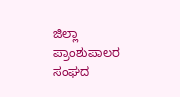ಜಿಲ್ಲಾ ಪ್ರಾಂಶುಪಾಲರ ಸಂಘದ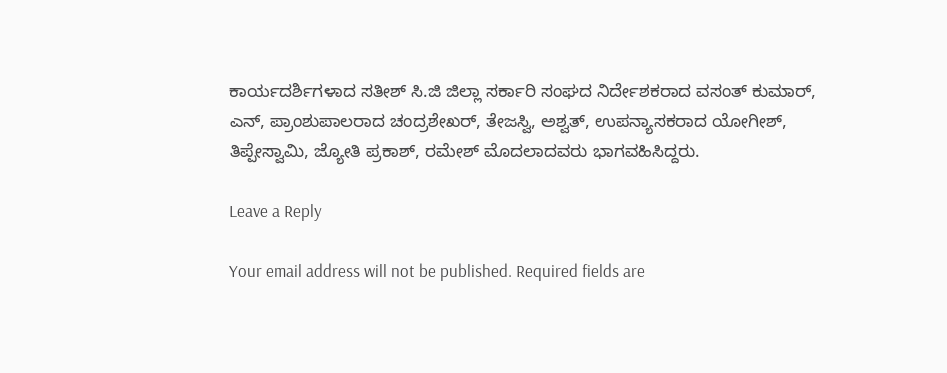ಕಾರ್ಯದರ್ಶಿಗಳಾದ ಸತೀಶ್ ಸಿ.ಜಿ ಜಿಲ್ಲಾ ಸರ್ಕಾರಿ ಸಂಘದ ನಿರ್ದೇಶಕರಾದ ವಸಂತ್ ಕುಮಾರ್, ಎನ್, ಪ್ರಾಂಶುಪಾಲರಾದ ಚಂದ್ರಶೇಖರ್, ತೇಜಸ್ವಿ, ಅಶ್ವತ್, ಉಪನ್ಯಾಸಕರಾದ ಯೋಗೀಶ್, ತಿಪ್ಪೇಸ್ವಾಮಿ, ಜ್ಯೋತಿ ಪ್ರಕಾಶ್, ರಮೇಶ್ ಮೊದಲಾದವರು ಭಾಗವಹಿಸಿದ್ದರು.

Leave a Reply

Your email address will not be published. Required fields are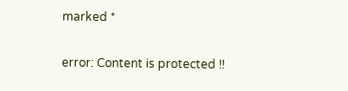marked *

error: Content is protected !!